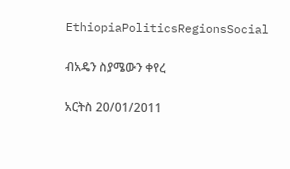EthiopiaPoliticsRegionsSocial

ብአዴን ስያሜውን ቀየረ

አርትስ 20/01/2011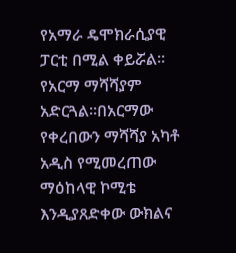የአማራ ዴሞክራሲያዊ ፓርቲ በሚል ቀይሯል፡፡
የአርማ ማሻሻያም አድርጓል፡፡በአርማው የቀረበውን ማሻሻያ አካቶ አዲስ የሚመረጠው ማዕከላዊ ኮሚቴ እንዲያጸድቀው ውክልና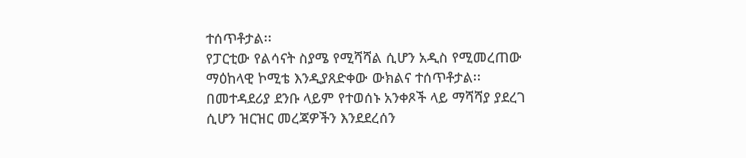ተሰጥቶታል፡፡
የፓርቲው የልሳናት ስያሜ የሚሻሻል ሲሆን አዲስ የሚመረጠው ማዕከላዊ ኮሚቴ እንዲያጸድቀው ውክልና ተሰጥቶታል፡፡
በመተዳደሪያ ደንቡ ላይም የተወሰኑ አንቀጾች ላይ ማሻሻያ ያደረገ ሲሆን ዝርዝር መረጃዎችን እንደደረሰን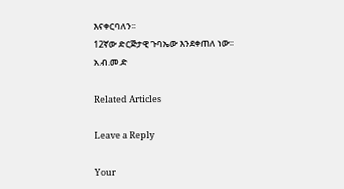እናቀርባለን፡፡
12ኛው ድርጅታዊ ጉባኤው እንደቀጠለ ነው፡፡
አ.ብ.መ.ድ

Related Articles

Leave a Reply

Your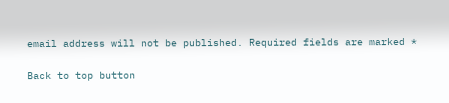email address will not be published. Required fields are marked *

Back to top button